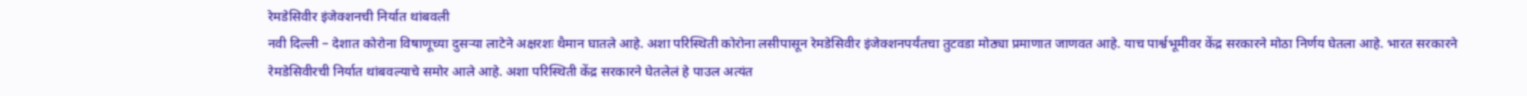रेमडेसिवीर इंजेक्शनची निर्यात थांबवली
नवी दिल्ली – देशात कोरोना विषाणूच्या दुसऱ्या लाटेने अक्षरशः थैमान घातले आहे. अशा परिस्थिती कोरोना लसीपासून रेमडेसिवीर इंजेक्शनपर्यंतचा तुटवडा मोठ्या प्रमाणात जाणवत आहे. याच पार्श्वभूमीवर केंद्र सरकारने मोठा निर्णय घेतला आहे. भारत सरकारने रेमडेसिवीरची निर्यात थांबवल्याचे समोर आले आहे. अशा परिस्थिती केंद्र सरकारने घेतलेलं हे पाउल अत्यंत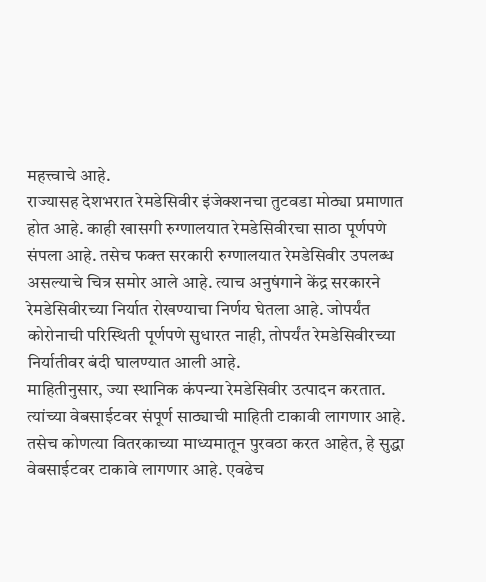महत्त्वाचे आहे.
राज्यासह देशभरात रेमडेसिवीर इंजेक्शनचा तुटवडा मोठ्या प्रमाणात होत आहे. काही खासगी रुग्णालयात रेमडेसिवीरचा साठा पूर्णपणे संपला आहे. तसेच फक्त सरकारी रुग्णालयात रेमडेसिवीर उपलब्ध असल्याचे चित्र समोर आले आहे. त्याच अनुषंगाने केंद्र सरकारने रेमडेसिवीरच्या निर्यात रोखण्याचा निर्णय घेतला आहे. जोपर्यंत कोरोनाची परिस्थिती पूर्णपणे सुधारत नाही, तोपर्यंत रेमडेसिवीरच्या निर्यातीवर बंदी घालण्यात आली आहे.
माहितीनुसार, ज्या स्थानिक कंपन्या रेमडेसिवीर उत्पादन करतात. त्यांच्या वेबसाईटवर संपूर्ण साठ्याची माहिती टाकावी लागणार आहे. तसेच कोणत्या वितरकाच्या माध्यमातून पुरवठा करत आहेत, हे सुद्धा वेबसाईटवर टाकावे लागणार आहे. एवढेच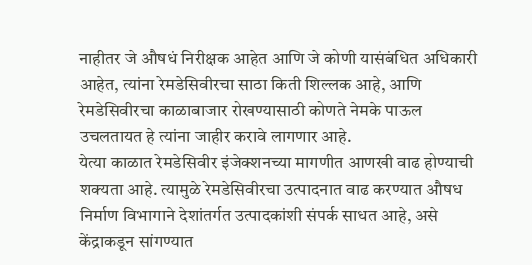नाहीतर जे औषधं निरीक्षक आहेत आणि जे कोणी यासंबंधित अधिकारी आहेत, त्यांना रेमडेसिवीरचा साठा किती शिल्लक आहे, आणि रेमडेसिवीरचा काळाबाजार रोखण्यासाठी कोणते नेमके पाऊल उचलतायत हे त्यांना जाहीर करावे लागणार आहे.
येत्या काळात रेमडेसिवीर इंजेक्शनच्या मागणीत आणखी वाढ होण्याची शक्यता आहे. त्यामुळे रेमडेसिवीरचा उत्पादनात वाढ करण्यात औषध निर्माण विभागाने देशांतर्गत उत्पादकांशी संपर्क साधत आहे, असे केंद्राकडून सांगण्यात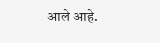आले आहे.